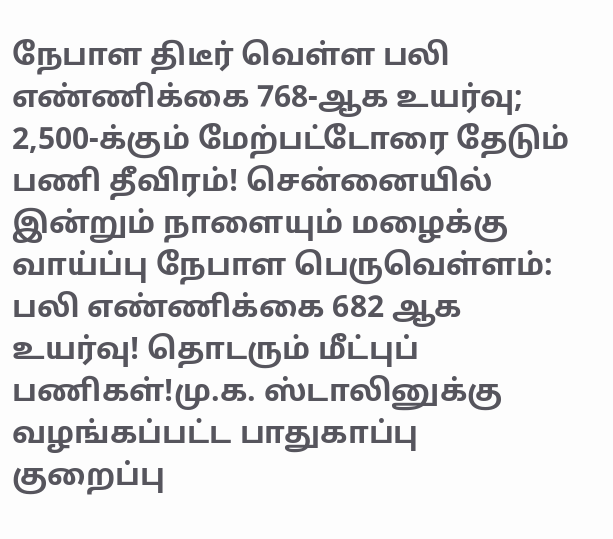நேபாள திடீர் வெள்ள பலி எண்ணிக்கை 768-ஆக உயர்வு; 2,500-க்கும் மேற்பட்டோரை தேடும் பணி தீவிரம்! சென்னையில் இன்றும் நாளையும் மழைக்கு வாய்ப்பு நேபாள பெருவெள்ளம்: பலி எண்ணிக்கை 682 ஆக உயர்வு! தொடரும் மீட்புப் பணிகள்!மு.க. ஸ்டாலினுக்கு வழங்கப்பட்ட பாதுகாப்பு குறைப்பு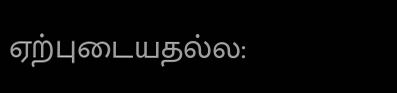ஏற்புடையதல்ல: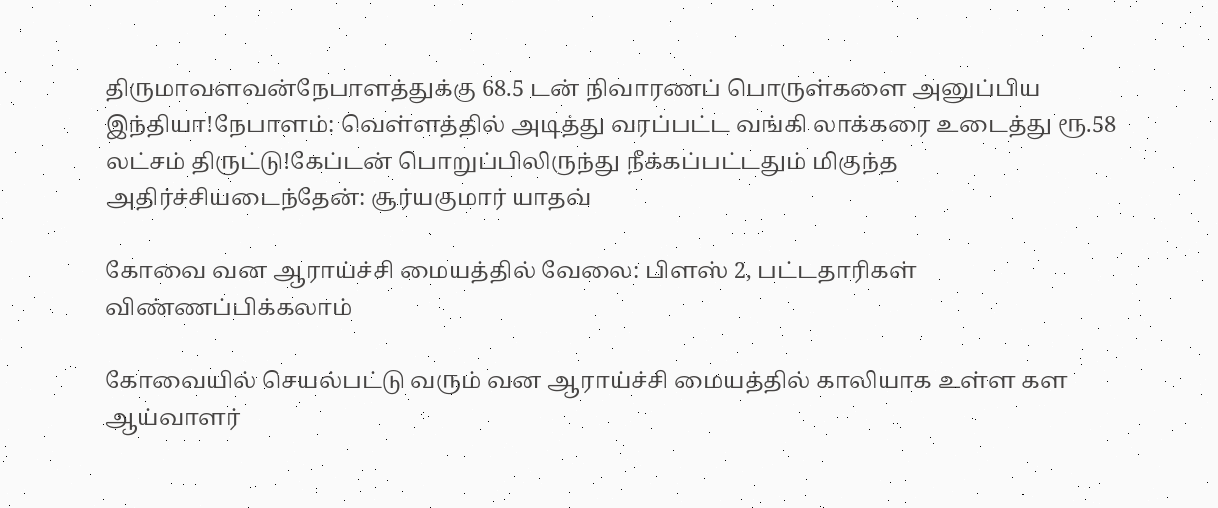திருமாவளவன்நேபாளத்துக்கு 68.5 டன் நிவாரணப் பொருள்களை அனுப்பிய இந்தியா!நேபாளம்: வெள்ளத்தில் அடித்து வரப்பட்ட வங்கி லாக்கரை உடைத்து ரூ.58 லட்சம் திருட்டு!கேப்டன் பொறுப்பிலிருந்து நீக்கப்பட்டதும் மிகுந்த அதிர்ச்சியடைந்தேன்: சூர்யகுமார் யாதவ்

கோவை வன ஆராய்ச்சி மையத்தில் வேலை: பிளஸ் 2, பட்டதாரிகள் விண்ணப்பிக்கலாம்

கோவையில் செயல்பட்டு வரும் வன ஆராய்ச்சி மையத்தில் காலியாக உள்ள கள ஆய்வாளர்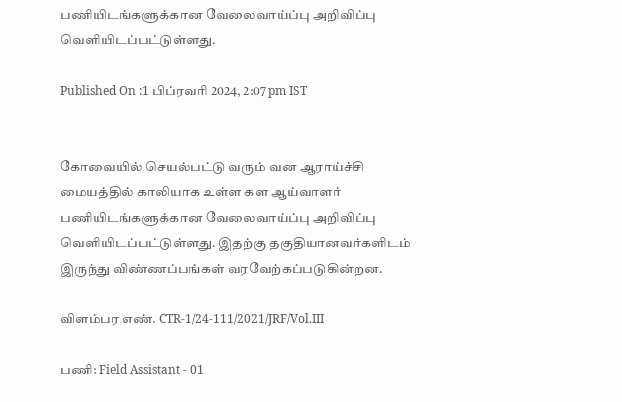பணியிடங்களுக்கான வேலைவாய்ப்பு அறிவிப்பு வெளியிடப்பட்டுள்ளது.

Published On :1 பிப்ரவரி 2024, 2:07 pm IST


கோவையில் செயல்பட்டு வரும் வன ஆராய்ச்சி மையத்தில் காலியாக உள்ள கள ஆய்வாளர் பணியிடங்களுக்கான வேலைவாய்ப்பு அறிவிப்பு வெளியிடப்பட்டுள்ளது. இதற்கு தகுதியானவர்களிடம் இருந்து விண்ணப்பங்கள் வரவேற்கப்படுகின்றன.

விளம்பர எண். CTR-1/24-111/2021/JRF/Vol.III

பணி: Field Assistant - 01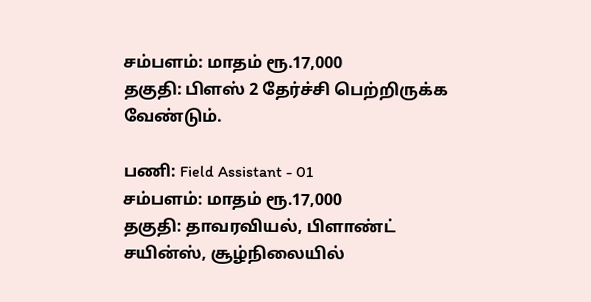சம்பளம்: மாதம் ரூ.17,000
தகுதி: பிளஸ் 2 தேர்ச்சி பெற்றிருக்க வேண்டும்.

பணி: Field Assistant - 01
சம்பளம்: மாதம் ரூ.17,000
தகுதி: தாவரவியல், பிளாண்ட் சயின்ஸ், சூழ்நிலையில்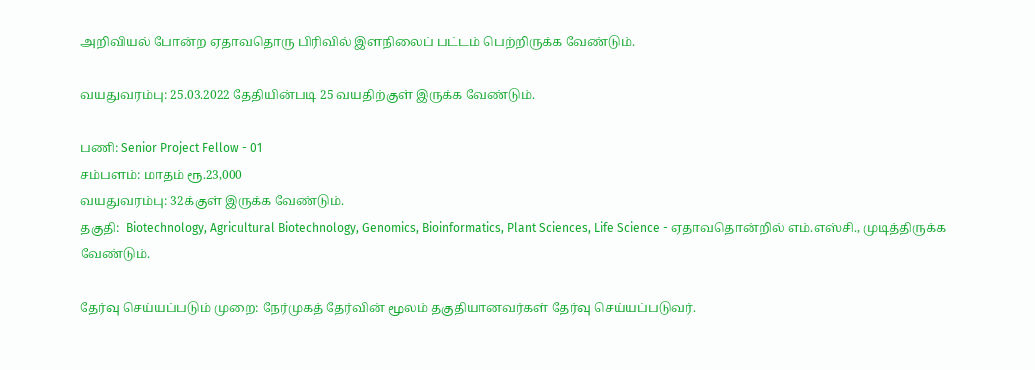அறிவியல் போன்ற ஏதாவதொரு பிரிவில் இளநிலைப் பட்டம் பெற்றிருக்க வேண்டும்.

வயதுவரம்பு: 25.03.2022 தேதியின்படி 25 வயதிற்குள் இருக்க வேண்டும்.

பணி: Senior Project Fellow - 01
சம்பளம்: மாதம் ரூ.23,000
வயதுவரம்பு: 32க்குள் இருக்க வேண்டும்.
தகுதி:  Biotechnology, Agricultural Biotechnology, Genomics, Bioinformatics, Plant Sciences, Life Science - ஏதாவதொன்றில் எம்.எஸ்சி., முடித்திருக்க வேண்டும்.

தேர்வு செய்யப்படும் முறை: நேர்முகத் தேர்வின் மூலம் தகுதியானவர்கள் தேர்வு செய்யப்படுவர்.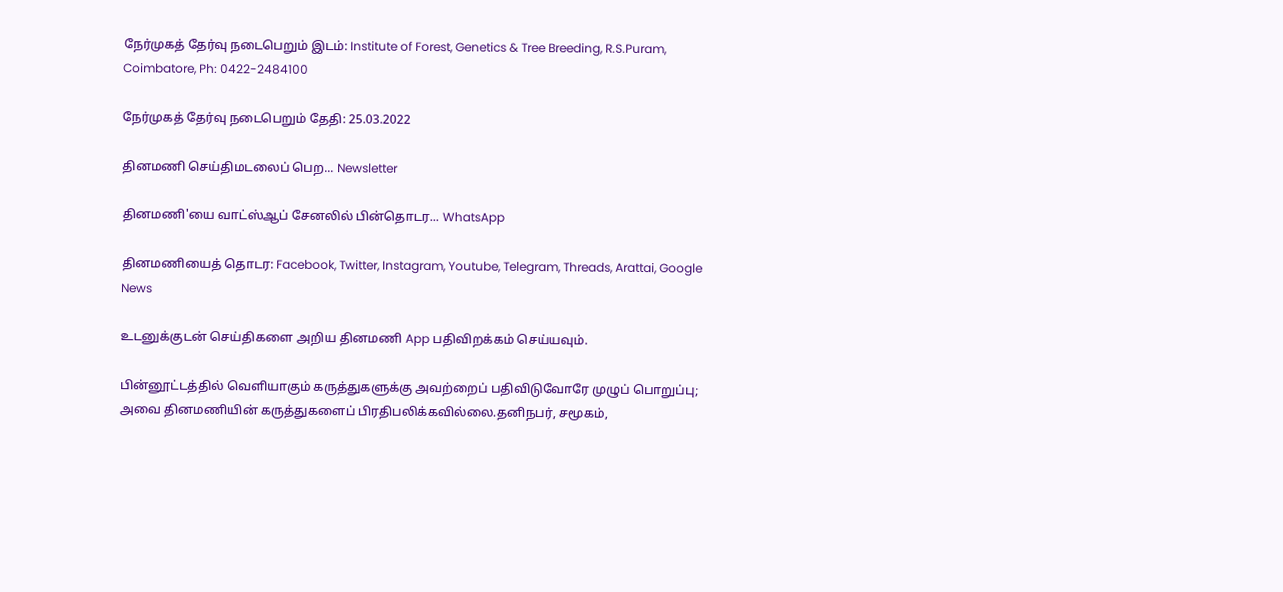நேர்முகத் தேர்வு நடைபெறும் இடம்: Institute of Forest, Genetics & Tree Breeding, R.S.Puram, Coimbatore, Ph: 0422-2484100

நேர்முகத் தேர்வு நடைபெறும் தேதி: 25.03.2022

தினமணி செய்திமடலைப் பெற... Newsletter

தினமணி'யை வாட்ஸ்ஆப் சேனலில் பின்தொடர... WhatsApp

தினமணியைத் தொடர: Facebook, Twitter, Instagram, Youtube, Telegram, Threads, Arattai, Google News

உடனுக்குடன் செய்திகளை அறிய தினமணி App பதிவிறக்கம் செய்யவும்.

பின்னூட்டத்தில் வெளியாகும் கருத்துகளுக்கு அவற்றைப் பதிவிடுவோரே முழுப் பொறுப்பு; அவை தினமணியின் கருத்துகளைப் பிரதிபலிக்கவில்லை.தனிநபர், சமூகம்,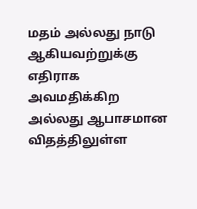மதம் அல்லது நாடு ஆகியவற்றுக்கு எதிராக அவமதிக்கிற அல்லது ஆபாசமான விதத்திலுள்ள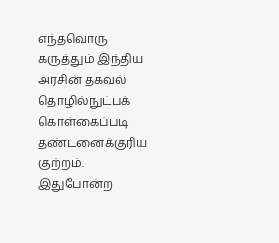எந்தவொரு கருத்தும் இந்திய அரசின் தகவல் தொழில்நுட்பக் கொள்கைப்படி தண்டனைக்குரிய குற்றம். இதுபோன்ற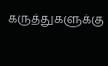கருத்துகளுக்கு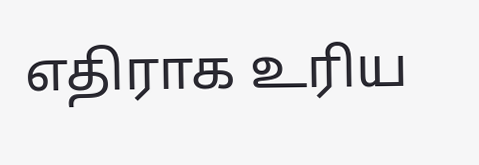எதிராக உரிய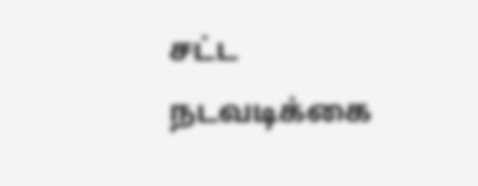சட்ட நடவடிக்கை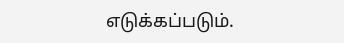எடுக்கப்படும்.